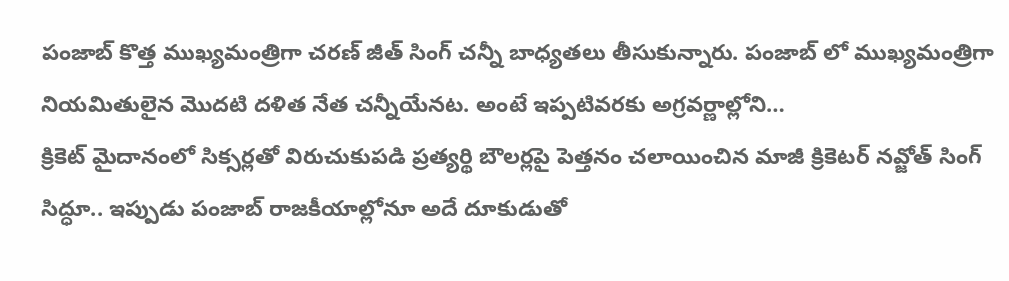పంజాబ్ కొత్త ముఖ్యమంత్రిగా చరణ్ జీత్ సింగ్ చన్నీ బాధ్యతలు తీసుకున్నారు. పంజాబ్ లో ముఖ్యమంత్రిగా నియమితులైన మొదటి దళిత నేత చన్నీయేనట. అంటే ఇప్పటివరకు అగ్రవర్ణాల్లోని…
క్రికెట్ మైదానంలో సిక్సర్లతో విరుచుకుపడి ప్రత్యర్థి బౌలర్లపై పెత్తనం చలాయించిన మాజీ క్రికెటర్ నవ్జోత్ సింగ్ సిద్ధూ.. ఇప్పుడు పంజాబ్ రాజకీయాల్లోనూ అదే దూకుడుతో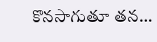కొనసాగుతూ తన…